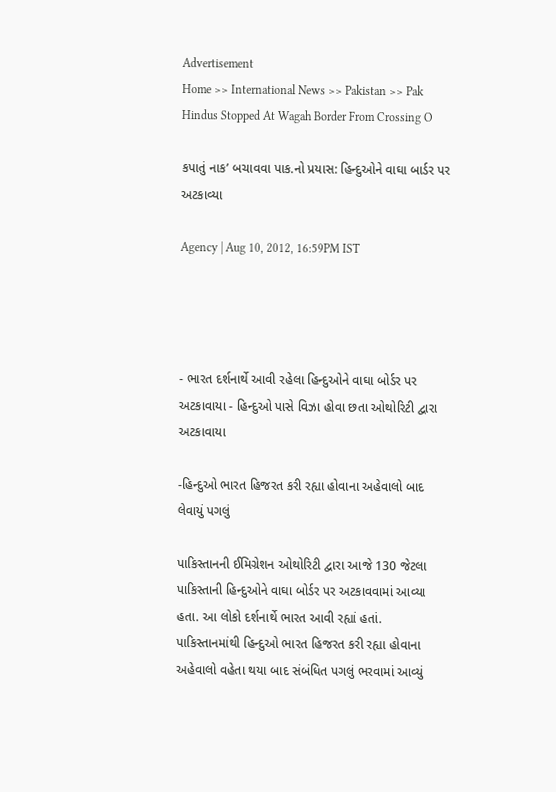Advertisement
Home >> International News >> Pakistan >> Pak Hindus Stopped At Wagah Border From Crossing O

કપાતું નાક’ બચાવવા પાક.નો પ્રયાસ: હિન્દુઓને વાઘા બાર્ડર પર અટકાવ્યા

Agency | Aug 10, 2012, 16:59PM IST




- ભારત દર્શનાર્થે આવી રહેલા હિન્દુઓને વાઘા બોર્ડર પર અટકાવાયા - હિન્દુઓ પાસે વિઝા હોવા છતા ઓથોરિટી દ્વારા અટકાવાયા

-હિન્દુઓ ભારત હિજરત કરી રહ્યા હોવાના અહેવાલો બાદ લેવાયું પગલું

પાકિસ્તાનની ઈમિગ્રેશન ઓથોરિટી દ્વારા આજે 130 જેટલા પાકિસ્તાની હિન્દુઓને વાઘા બોર્ડર પર અટકાવવામાં આવ્યા હતા. આ લોકો દર્શનાર્થે ભારત આવી રહ્યાં હતાં. પાકિસ્તાનમાંથી હિન્દુઓ ભારત હિજરત કરી રહ્યા હોવાના અહેવાલો વહેતા થયા બાદ સંબંધિત પગલું ભરવામાં આવ્યું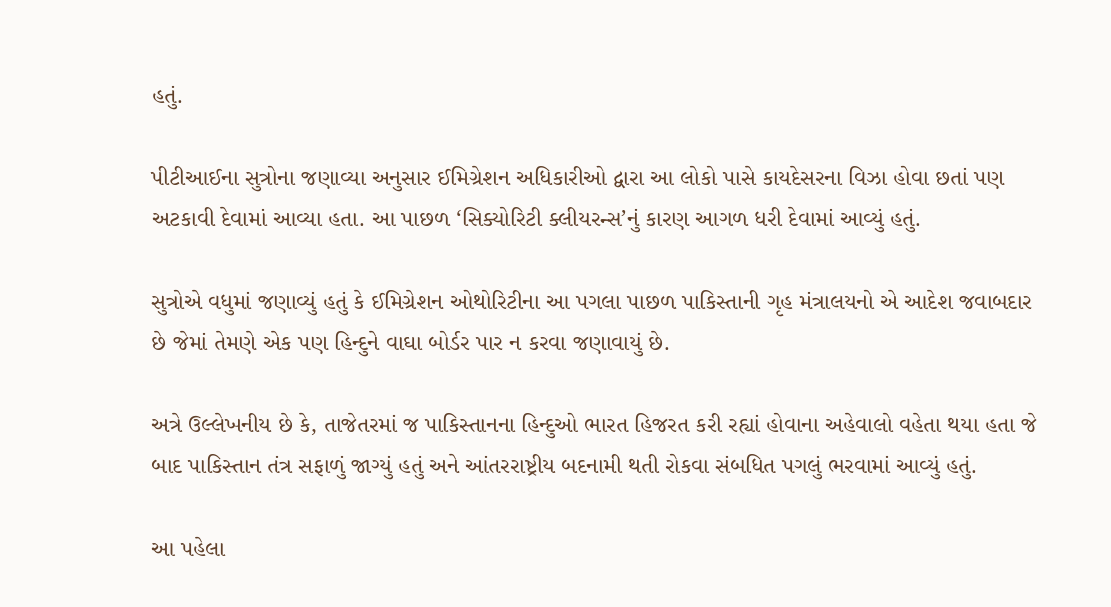હતું.

પીટીઆઈના સુત્રોના જણાવ્યા અનુસાર ઈમિગ્રેશન અધિકારીઓ દ્વારા આ લોકો પાસે કાયદેસરના વિઝા હોવા છતાં પણ અટકાવી દેવામાં આવ્યા હતા. આ પાછળ ‘સિક્યોરિટી ક્લીયરન્સ’નું કારણ આગળ ધરી દેવામાં આવ્યું હતું.

સુત્રોએ વધુમાં જણાવ્યું હતું કે ઈમિગ્રેશન ઓથોરિટીના આ પગલા પાછળ પાકિસ્તાની ગૃહ મંત્રાલયનો એ આદેશ જવાબદાર છે જેમાં તેમણે એક પણ હિન્દુને વાઘા બોર્ડર પાર ન કરવા જણાવાયું છે.

અત્રે ઉલ્લેખનીય છે કે, તાજેતરમાં જ પાકિસ્તાનના હિન્દુઓ ભારત હિજરત કરી રહ્યાં હોવાના અહેવાલો વહેતા થયા હતા જે બાદ પાકિસ્તાન તંત્ર સફાળું જાગ્યું હતું અને આંતરરાષ્ટ્રીય બદનામી થતી રોકવા સંબધિત પગલું ભરવામાં આવ્યું હતું.

આ પહેલા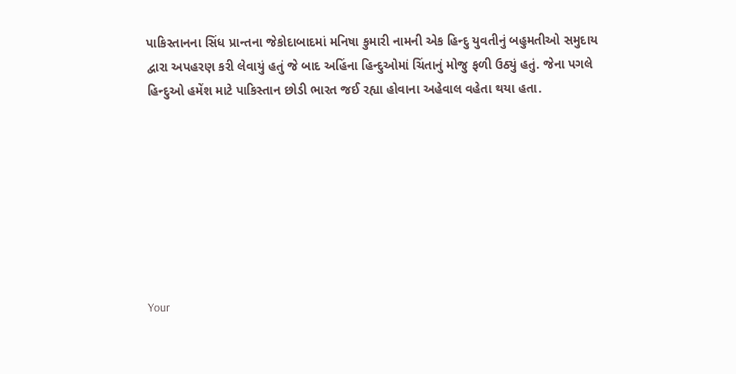પાકિસ્તાનના સિંધ પ્રાન્તના જેકોદાબાદમાં મનિષા કુમારી નામની એક હિન્દુ યુવતીનું બહુમતીઓ સમુદાય દ્વારા અપહરણ કરી લેવાયું હતું જે બાદ અહિંના હિન્દુઓમાં ચિંતાનું મોજુ ફળી ઉઠ્યું હતું. જેના પગલે હિન્દુઓ હમેંશ માટે પાકિસ્તાન છોડી ભારત જઈ રહ્યા હોવાના અહેવાલ વહેતા થયા હતા.








Your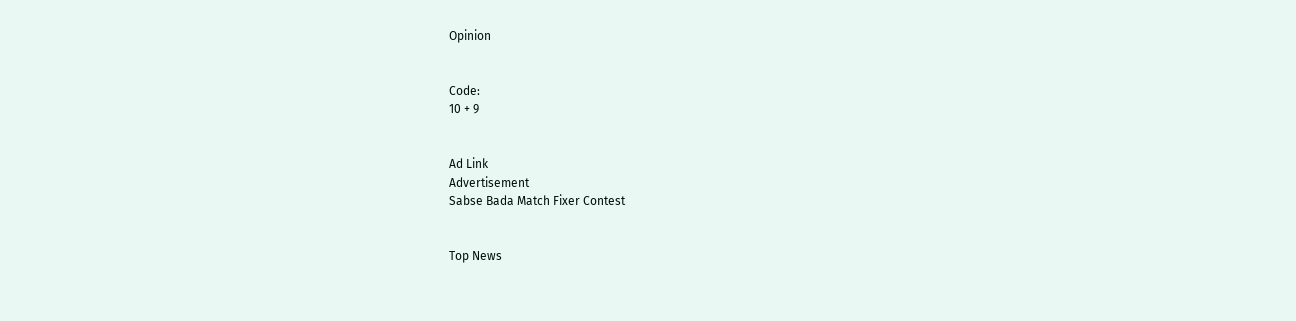Opinion


Code:
10 + 9


Ad Link
Advertisement
Sabse Bada Match Fixer Contest


Top News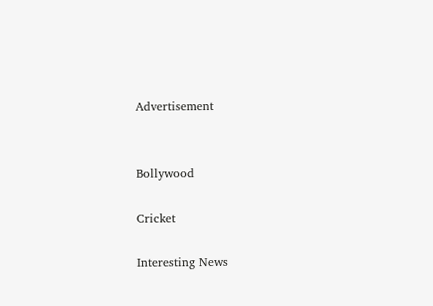Advertisement


Bollywood

Cricket

Interesting News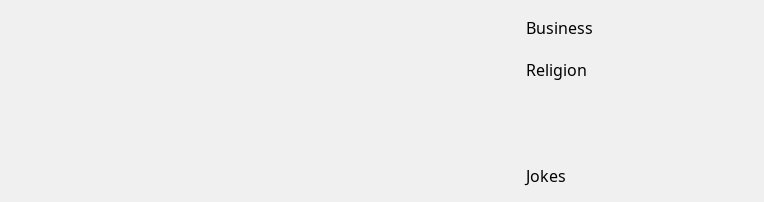Business

Religion




Jokes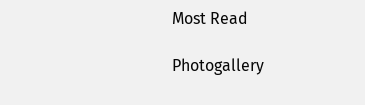Most Read

Photogallery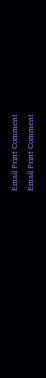Email Print Comment
Email Print Comment